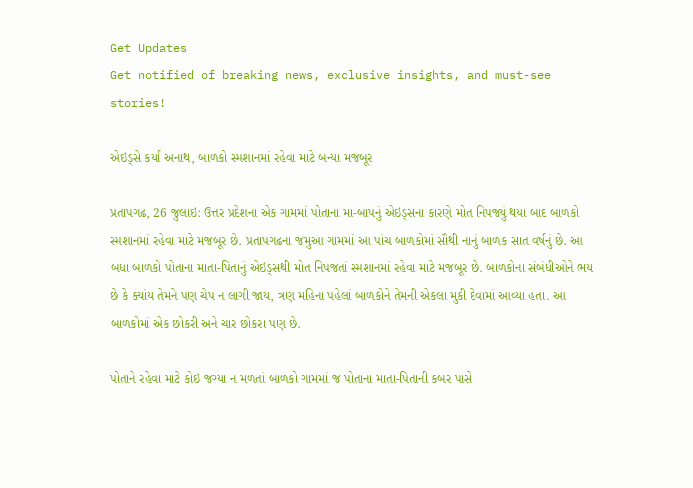Get Updates
Get notified of breaking news, exclusive insights, and must-see stories!

એઇડ્સે કર્યા અનાથ, બાળકો સ્મશાનમાં રહેવા માટે બન્યા મજબૂર

પ્રતાપગઢ, 26 જુલાઇ: ઉત્તર પ્રદેશના એક ગામમાં પોતાના મા-બાપનું એઇડ્સના કારણે મોત નિપજ્યું થયા બાદ બાળકો સ્મશાનમાં રહેવા માટે મજબૂર છે. પ્રતાપગઢના જમુઆ ગામમાં આ પાંચ બાળકોમાં સૌથી નાનું બાળક સાત વર્ષનું છે. આ બધા બાળકો પોતાના માતા-પિતાનું એઇડ્સથી મોત નિપજતાં સ્મશાનમાં રહેવા માટે મજબૂર છે. બાળકોના સંબંધીઓને ભય છે કે ક્યાંય તેમને પણ ચેપ ન લાગી જાય, ત્રણ મહિના પહેલાં બાળકોને તેમની એકલા મુકી દેવામાં આવ્યા હતા. આ બાળકોમાં એક છોકરી અને ચાર છોકરા પણ છે.

પોતાને રહેવા માટે કોઇ જગ્યા ન મળતાં બાળકો ગામમાં જ પોતાના માતા-પિતાની કબર પાસે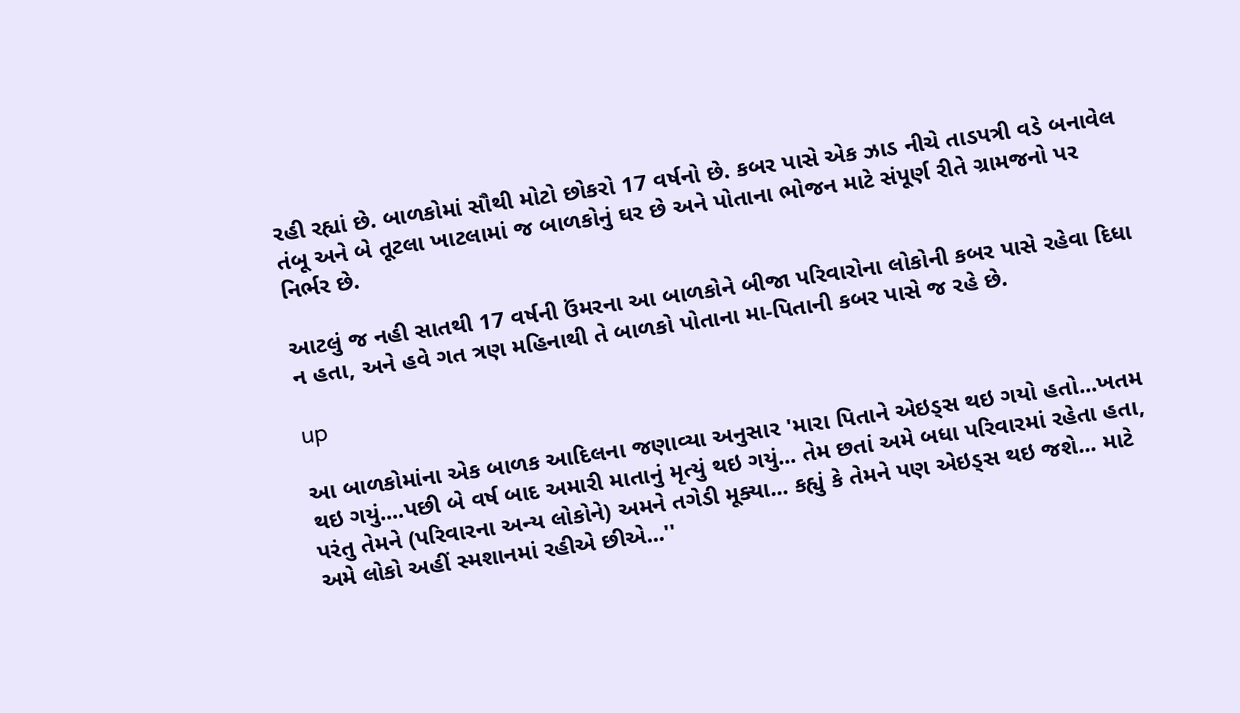રહી રહ્યાં છે. બાળકોમાં સૌથી મોટો છોકરો 17 વર્ષનો છે. કબર પાસે એક ઝાડ નીચે તાડપત્રી વડે બનાવેલ તંબૂ અને બે તૂટલા ખાટલામાં જ બાળકોનું ઘર છે અને પોતાના ભોજન માટે સંપૂર્ણ રીતે ગ્રામજનો પર નિર્ભર છે.

આટલું જ નહી સાતથી 17 વર્ષની ઉંમરના આ બાળકોને બીજા પરિવારોના લોકોની કબર પાસે રહેવા દિધા ન હતા, અને હવે ગત ત્રણ મહિનાથી તે બાળકો પોતાના મા-પિતાની કબર પાસે જ રહે છે.

up

આ બાળકોમાંના એક બાળક આદિલના જણાવ્યા અનુસાર 'મારા પિતાને એઇડ્સ થઇ ગયો હતો...ખતમ થઇ ગયું....પછી બે વર્ષ બાદ અમારી માતાનું મૃત્યું થઇ ગયું... તેમ છતાં અમે બધા પરિવારમાં રહેતા હતા, પરંતુ તેમને (પરિવારના અન્ય લોકોને) અમને તગેડી મૂક્યા... કહ્યું કે તેમને પણ એઇડ્સ થઇ જશે... માટે અમે લોકો અહીં સ્મશાનમાં રહીએ છીએ...''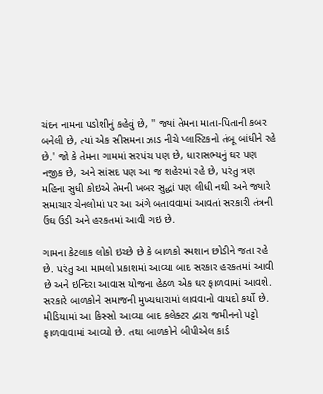ચંદન નામના પડોશીનું કહેવું છે, '' જ્યાં તેમના માતા-પિતાની કબર બનેલી છે, ત્યાં એક સીસમના ઝાડ નીચે પ્લાસ્ટિકનો તંબૂ બાંધીને રહે છે.' જો કે તેમના ગામમાં સરપંચ પણ છે, ધારાસભ્યનું ઘર પણ નજીક છે, અને સાંસદ પણ આ જ શહેરમાં રહે છે, પરંતુ ત્રણ મહિના સુધી કોઇએ તેમની ખબર સુદ્ધાં પણ લીધી નથી અને જ્યારે સમાચાર ચેનલોમાં પર આ અંગે બતાવવામાં આવતાં સરકારી તંત્રની ઉંઘ ઉડી અને હરકતમાં આવી ગઇ છે.

ગામના કેટલાક લોકો ઇચ્છે છે કે બાળકો સ્મશાન છોડીને જતા રહે છે. પરંતુ આ મામલો પ્રકાશમાં આવ્યા બાદ સરકાર હરકતમાં આવી છે અને ઇન્દિરા આવાસ યોજના હેઠળ એક ઘર ફાળવામાં આવશે. સરકારે બાળકોને સમાજની મુખ્યધારામાં લાવવાનો વાયદો કર્યો છે. મીડિયામાં આ કિસ્સો આવ્યા બાદ કલેક્ટર દ્વારા જમીનનો પટ્ટો ફાળવાવામાં આવ્યો છે. તથા બાળકોને બીપીએલ કાર્ડ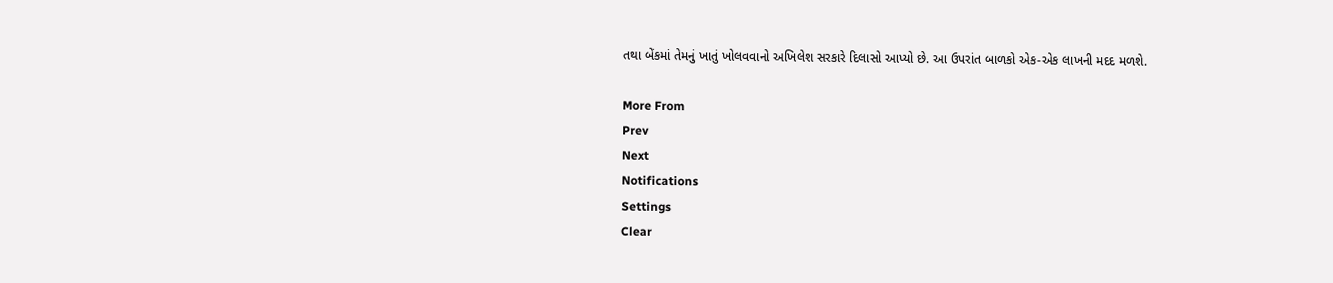તથા બેંકમાં તેમનું ખાતું ખોલવવાનો અખિલેશ સરકારે દિલાસો આપ્યો છે. આ ઉપરાંત બાળકો એક-એક લાખની મદદ મળશે.

More From
Prev
Next
Notifications
Settings
Clear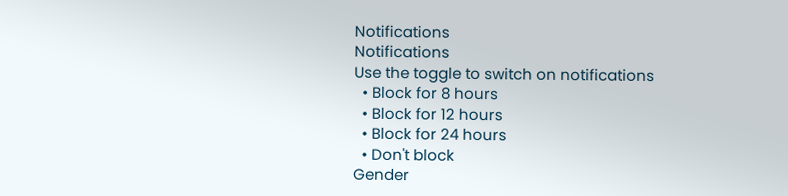Notifications
Notifications
Use the toggle to switch on notifications
  • Block for 8 hours
  • Block for 12 hours
  • Block for 24 hours
  • Don't block
Gender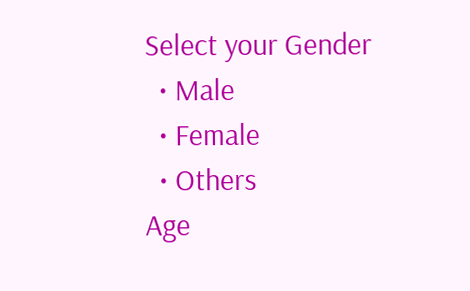Select your Gender
  • Male
  • Female
  • Others
Age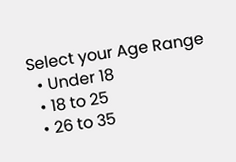Select your Age Range
  • Under 18
  • 18 to 25
  • 26 to 35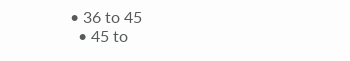• 36 to 45
  • 45 to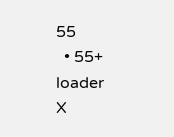55
  • 55+
loader
X